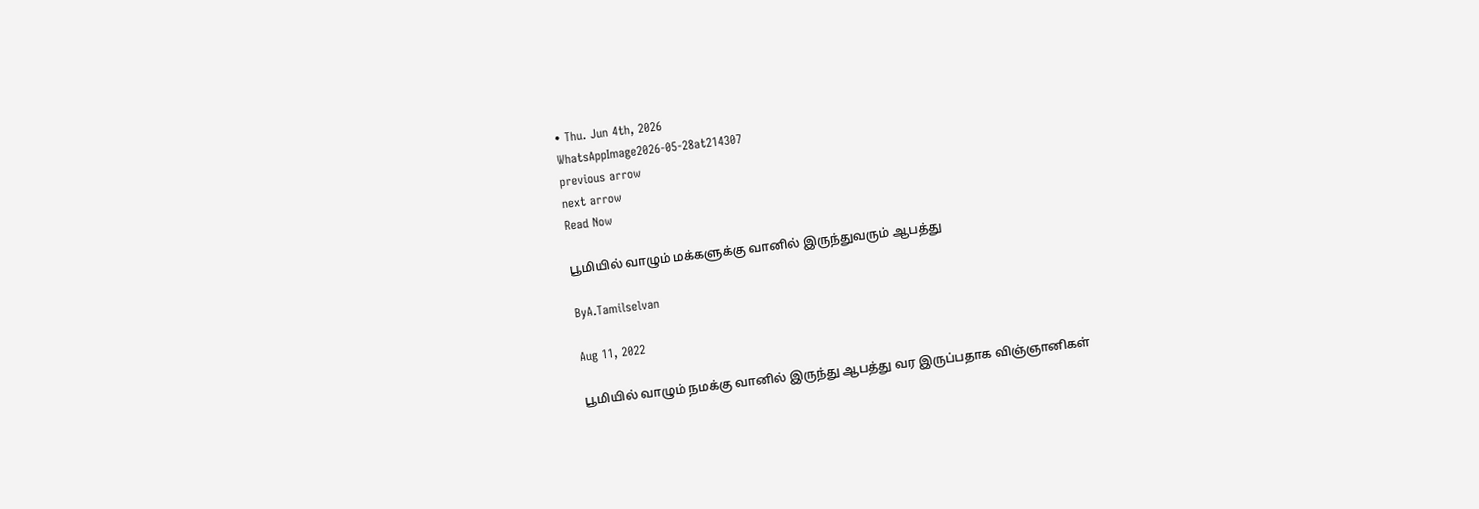• Thu. Jun 4th, 2026
WhatsAppImage2026-05-28at214307
previous arrow
next arrow
Read Now

பூமியில் வாழும் மக்களுக்கு வானில் இருந்துவரும் ஆபத்து

ByA.Tamilselvan

Aug 11, 2022

பூமியில் வாழும் நமக்கு வானில் இருந்து ஆபத்து வர இருப்பதாக விஞ்ஞானிகள்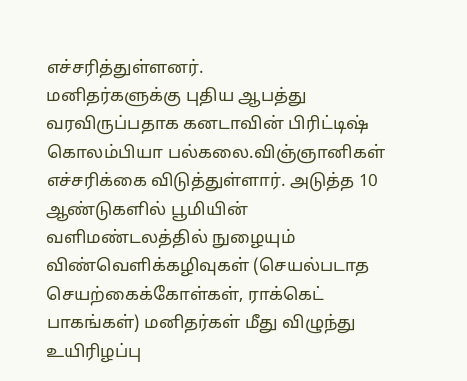எச்சரித்துள்ளனர்.
மனிதர்களுக்கு புதிய ஆபத்து வரவிருப்பதாக கனடாவின் பிரிட்டிஷ் கொலம்பியா பல்கலை.விஞ்ஞானிகள் எச்சரிக்கை விடுத்துள்ளார். அடுத்த 10 ஆண்டுகளில் பூமியின் வளிமண்டலத்தில் நுழையும் விண்வெளிக்கழிவுகள் (செயல்படாத செயற்கைக்கோள்கள், ராக்கெட் பாகங்கள்) மனிதர்கள் மீது விழுந்து உயிரிழப்பு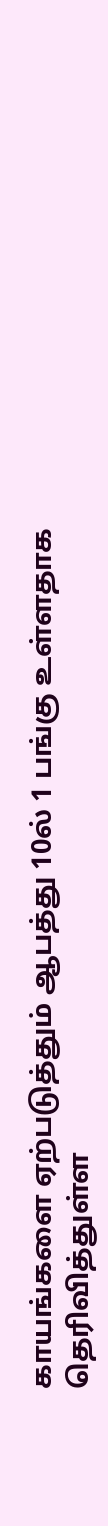காயங்களை ஏற்படுத்தும் ஆபத்து 10ல் 1 பங்கு உள்ளதாக தெரிவித்துள்ள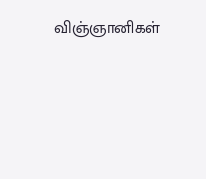விஞ்ஞானிகள்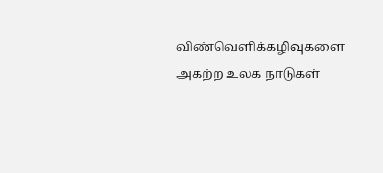விண்வெளிக்கழிவுகளை அகற்ற உலக நாடுகள்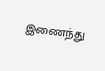இணைந்து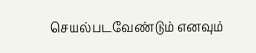செயல்படவேண்டும் எனவும்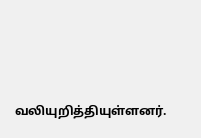வலியுறித்தியுள்ளனர்.